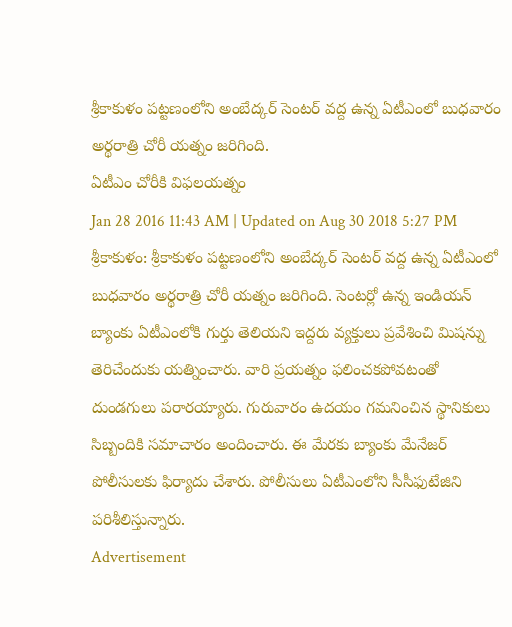శ్రీకాకుళం పట్టణంలోని అంబేద్కర్ సెంటర్ వద్ద ఉన్న ఏటీఎంలో బుధవారం అర్థరాత్రి చోరీ యత్నం జరిగింది.
ఏటీఎం చోరీకి విఫలయత్నం
Jan 28 2016 11:43 AM | Updated on Aug 30 2018 5:27 PM
శ్రీకాకుళం: శ్రీకాకుళం పట్టణంలోని అంబేద్కర్ సెంటర్ వద్ద ఉన్న ఏటీఎంలో బుధవారం అర్థరాత్రి చోరీ యత్నం జరిగింది. సెంటర్లో ఉన్న ఇండియన్ బ్యాంకు ఏటీఎంలోకి గుర్తు తెలియని ఇద్దరు వ్యక్తులు ప్రవేశించి మిషన్ను తెరిచేందుకు యత్నించారు. వారి ప్రయత్నం ఫలించకపోవటంతో దుండగులు పరారయ్యారు. గురువారం ఉదయం గమనించిన స్థానికులు సిబ్బందికి సమాచారం అందించారు. ఈ మేరకు బ్యాంకు మేనేజర్ పోలీసులకు ఫిర్యాదు చేశారు. పోలీసులు ఏటీఎంలోని సీసీఫుటేజిని పరిశీలిస్తున్నారు.
Advertisement